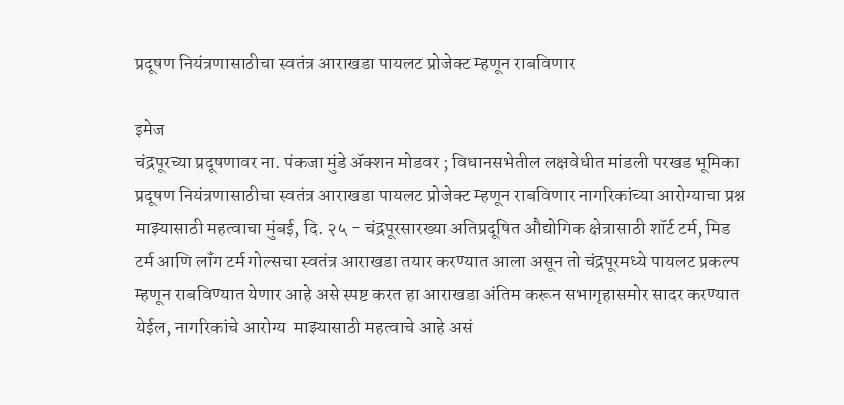प्रदूषण नियंत्रणासाठीचा स्वतंत्र आराखडा पायलट प्रोजेक्ट म्हणून राबविणार

इमेज
चंद्रपूरच्या प्रदूषणावर ना. पंकजा मुंडे ॲक्शन मोडवर ; विधानसभेतील लक्षवेधीत मांडली परखड भूमिका प्रदूषण नियंत्रणासाठीचा स्वतंत्र आराखडा पायलट प्रोजेक्ट म्हणून राबविणार नागरिकांच्या आरोग्याचा प्रश्न माझ्यासाठी महत्वाचा मुंबई, दि. २५ - चंद्रपूरसारख्या अतिप्रदूषित औद्योगिक क्षेत्रासाठी शॉर्ट टर्म, मिड टर्म आणि लॉंग टर्म गोल्सचा स्वतंत्र आराखडा तयार करण्यात आला असून तो चंद्रपूरमध्ये पायलट प्रकल्प म्हणून राबविण्यात येणार आहे असे स्पष्ट करत हा आराखडा अंतिम करून सभागृहासमोर सादर करण्यात येईल, नागरिकांचे आरोग्य  माझ्यासाठी महत्वाचे आहे असं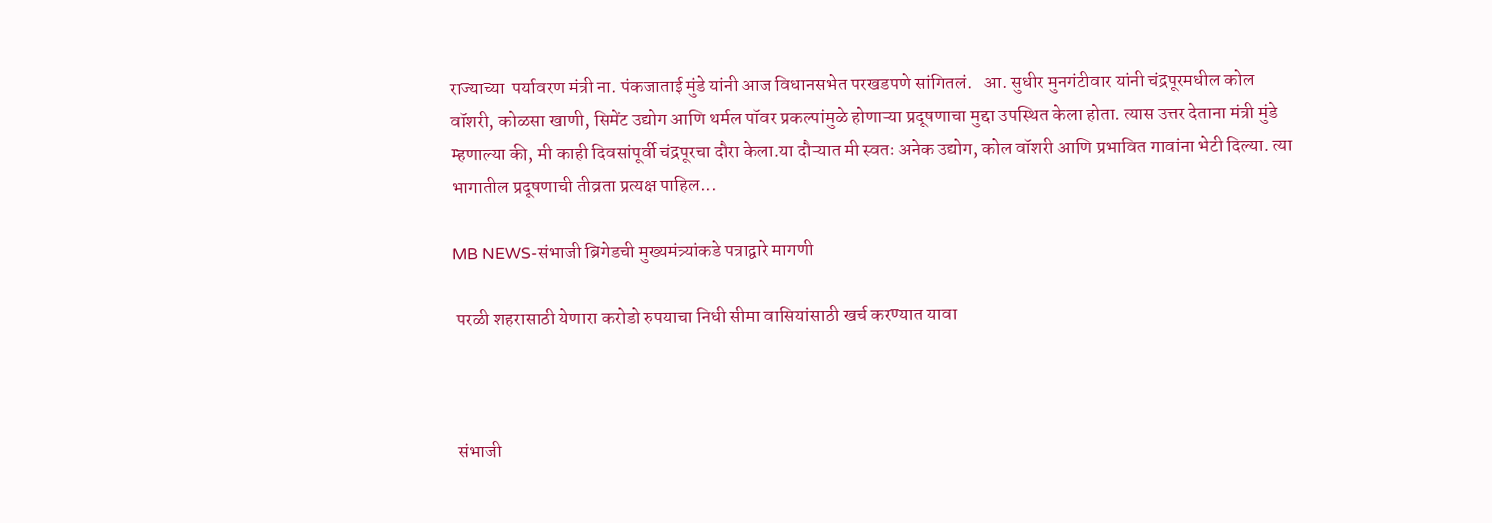राज्याच्या  पर्यावरण मंत्री ना. पंकजाताई मुंडे यांनी आज विधानसभेत परखडपणे सांगितलं.   आ. सुधीर मुनगंटीवार यांनी चंद्रपूरमधील कोल वॉशरी, कोळसा खाणी, सिमेंट उद्योग आणि थर्मल पॉवर प्रकल्पांमुळे होणाऱ्या प्रदूषणाचा मुद्दा उपस्थित केला होता. त्यास उत्तर देताना मंत्री मुंडे म्हणाल्या की, मी काही दिवसांपूर्वी चंद्रपूरचा दौरा केला.या दौऱ्यात मी स्वतः अनेक उद्योग, कोल वॉशरी आणि प्रभावित गावांना भेटी दिल्या. त्या भागातील प्रदूषणाची तीव्रता प्रत्यक्ष पाहिल...

MB NEWS-संभाजी ब्रिगेडची मुख्यमंत्र्यांकडे पत्राद्वारे मागणी

 परळी शहरासाठी येणारा करोडो रुपयाचा निधी सीमा वासियांसाठी खर्च करण्यात यावा



 संभाजी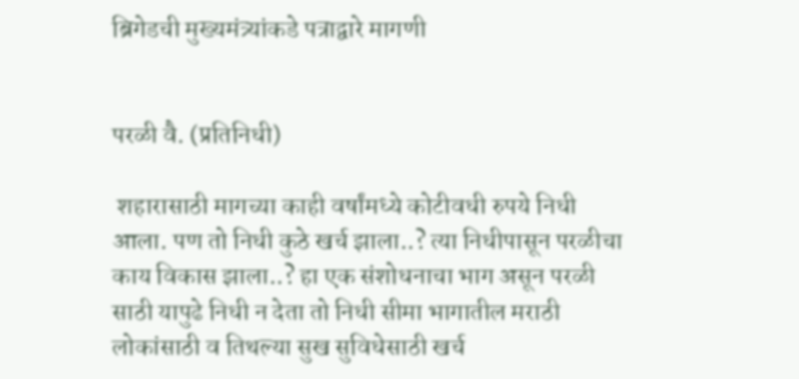ब्रिगेडची मुख्यमंत्र्यांकडे पत्राद्वारे मागणी


परळी वै. (प्रतिनिधी)

 शहारासाठी मागच्या काही वर्षांमध्ये कोटीवधी रुपये निधी  आला. पण तो निधी कुठे खर्च झाला..? त्या निधीपासून परळीचा काय विकास झाला..? हा एक संशोधनाचा भाग असून परळी साठी यापुढे निधी न देता तो निधी सीमा भागातील मराठी लोकांसाठी व तिथल्या सुख सुविधेसाठी खर्च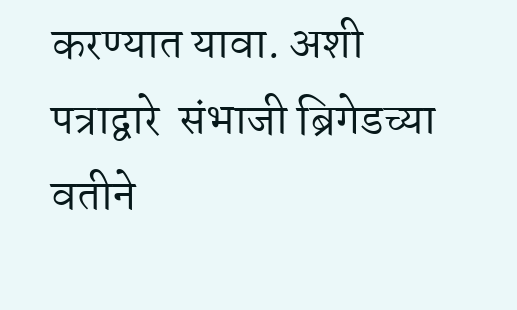करण्यात यावा. अशी पत्राद्वारे  संभाजी ब्रिगेडच्या वतीने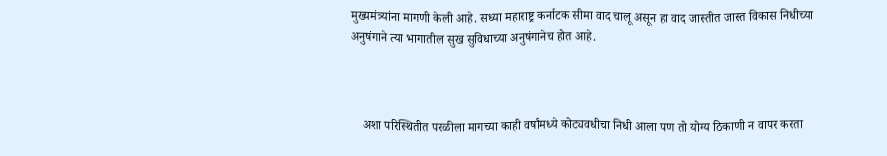मुख्यमंत्र्यांना मागणी केली आहे. सध्या महाराष्ट्र कर्नाटक सीमा वाद चालू असून हा वाद जास्तीत जास्त विकास निधीच्या अनुषंगाने त्या भागातील सुख सुविधाच्या अनुषंगानेच होत आहे.



    अशा परिस्थितीत परळीला मागच्या काही वर्षांमध्ये कोट्यवधीचा निधी आला पण तो योग्य ठिकाणी न वापर करता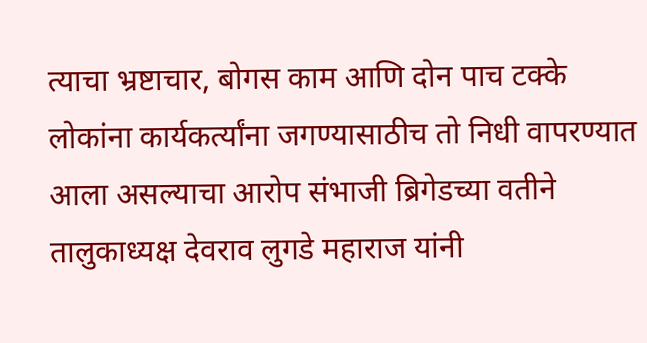त्याचा भ्रष्टाचार, बोगस काम आणि दोन पाच टक्के लोकांना कार्यकर्त्यांना जगण्यासाठीच तो निधी वापरण्यात आला असल्याचा आरोप संभाजी ब्रिगेडच्या वतीने तालुकाध्यक्ष देवराव लुगडे महाराज यांनी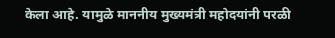केला आहे. यामुळे माननीय मुख्यमंत्री महोदयांनी परळी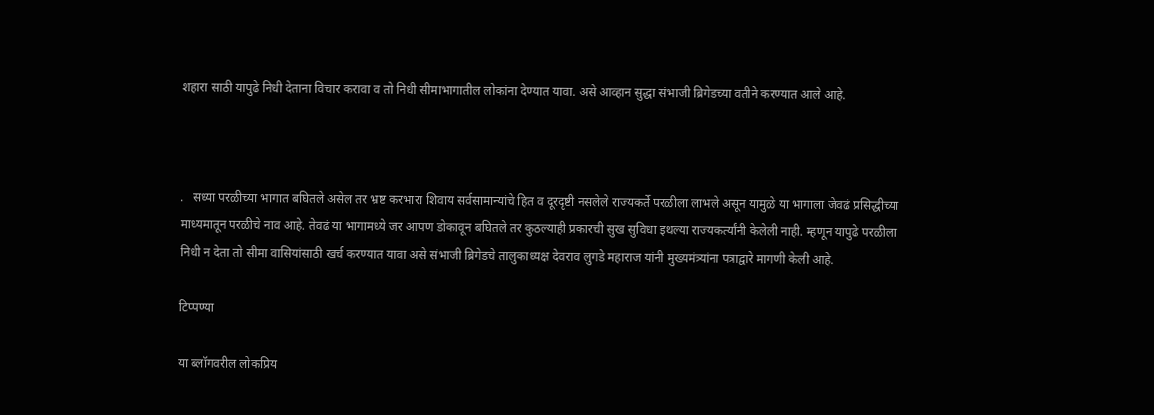शहारा साठी यापुढे निधी देताना विचार करावा व तो निधी सीमाभागातील लोकांना देण्यात यावा. असे आव्हान सुद्धा संभाजी ब्रिगेडच्या वतीने करण्यात आले आहे.



.   सध्या परळीच्या भागात बघितले असेल तर भ्रष्ट करभारा शिवाय सर्वसामान्यांचे हित व दूरदृष्टी नसलेले राज्यकर्ते परळीला लाभले असून यामुळे या भागाला जेवढं प्रसिद्धीच्या माध्यमातून परळीचे नाव आहे. तेवढं या भागामध्ये जर आपण डोकावून बघितले तर कुठल्याही प्रकारची सुख सुविधा इथल्या राज्यकर्त्यांनी केलेली नाही. म्हणून यापुढे परळीला निधी न देता तो सीमा वासियांसाठी खर्च करण्यात यावा असे संभाजी ब्रिगेडचे तालुकाध्यक्ष देवराव लुगडे महाराज यांनी मुख्यमंत्र्यांना पत्राद्वारे मागणी केली आहे.

टिप्पण्या

या ब्लॉगवरील लोकप्रिय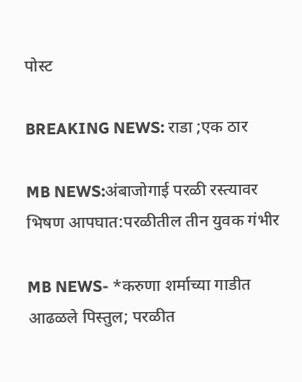पोस्ट

BREAKING NEWS: राडा ;एक ठार

MB NEWS:अंबाजोगाई परळी रस्त्यावर भिषण आपघात:परळीतील तीन युवक गंभीर

MB NEWS- *करुणा शर्माच्या गाडीत आढळले पिस्तुल; परळीत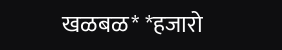खळबळ* *हजारो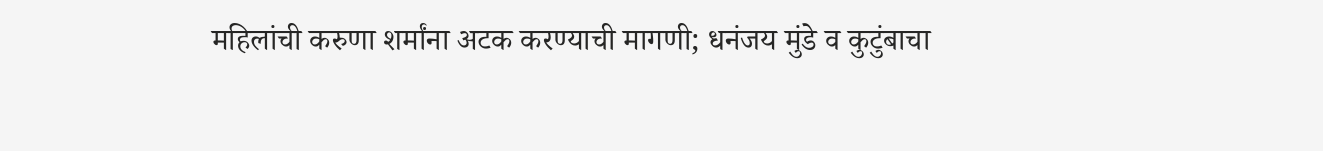महिलांची करुणा शर्मांना अटक करण्याची मागणी; धनंजय मुंडे व कुटुंबाचा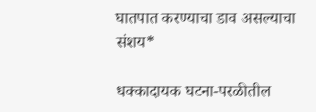घातपात करण्याचा डाव असल्याचा संशय*

धक्कादायक घटना-परळीतील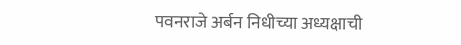पवनराजे अर्बन निधीच्या अध्यक्षाची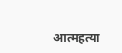आत्महत्या